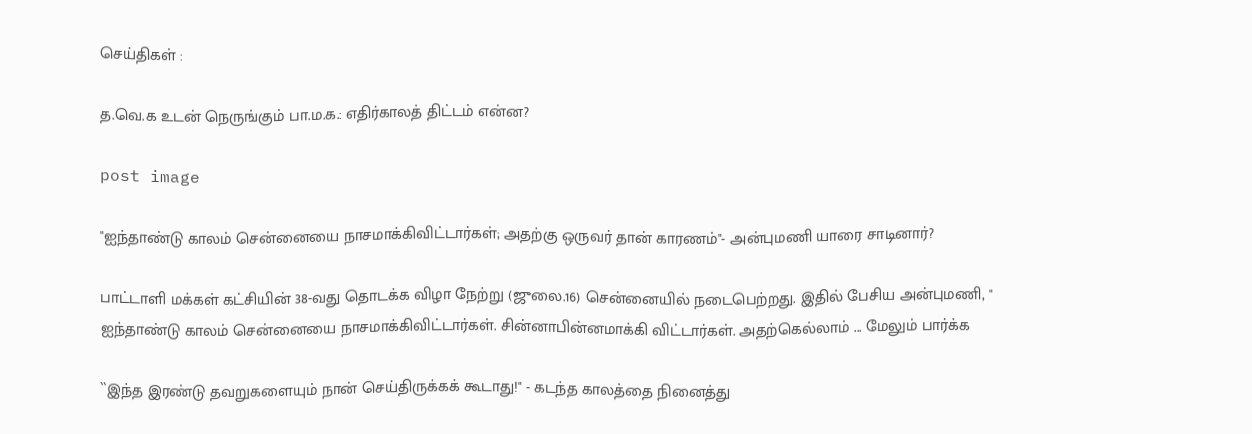செய்திகள் :

த.வெ.க உடன் நெருங்கும் பா.ம.க.: எதிர்காலத் திட்டம் என்ன?

post image

"ஐந்தாண்டு காலம் சென்னையை நாசமாக்கிவிட்டார்கள்; அதற்கு ஒருவர் தான் காரணம்"- அன்புமணி யாரை சாடினார்?

பாட்டாளி மக்கள் கட்சியின் 38-வது தொடக்க விழா நேற்று (ஜுலை.16) சென்னையில் நடைபெற்றது. இதில் பேசிய அன்புமணி, " ஐந்தாண்டு காலம் சென்னையை நாசமாக்கிவிட்டார்கள். சின்னாபின்னமாக்கி விட்டார்கள். அதற்கெல்லாம் ... மேலும் பார்க்க

``இந்த இரண்டு தவறுகளையும் நான் செய்திருக்கக் கூடாது!" - கடந்த காலத்தை நினைத்து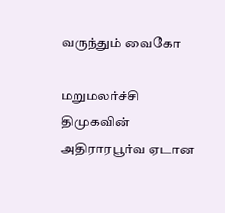வருந்தும் வைகோ

மறுமலர்ச்சி திமுகவின் அதிராரபூர்வ ஏடான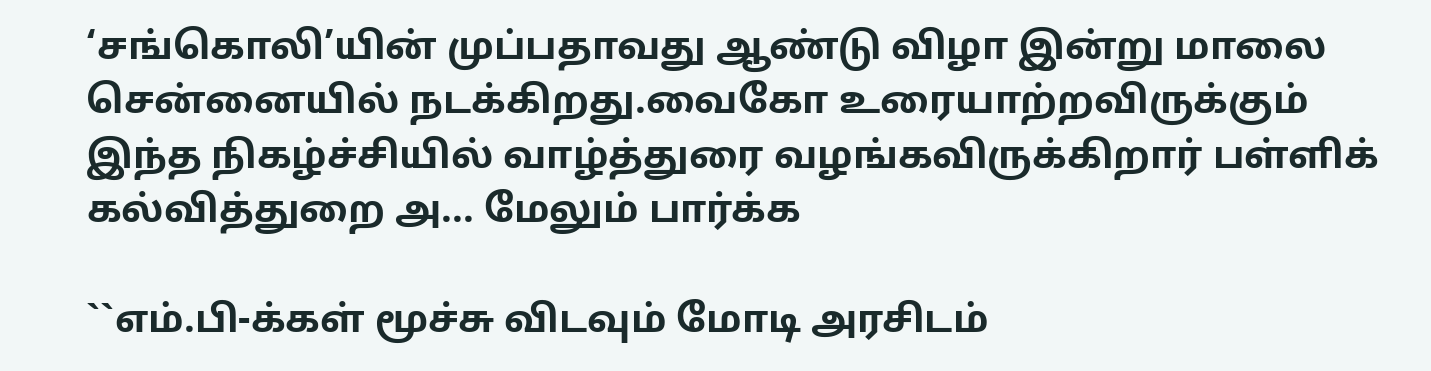‘சங்கொலி’யின் முப்பதாவது ஆண்டு விழா இன்று மாலை சென்னையில் நடக்கிறது.வைகோ உரையாற்றவிருக்கும் இந்த நிகழ்ச்சியில் வாழ்த்துரை வழங்கவிருக்கிறார் பள்ளிக் கல்வித்துறை அ... மேலும் பார்க்க

``எம்.பி-க்கள் மூச்சு விடவும் மோடி அரசிடம்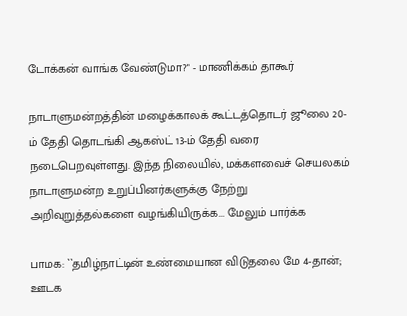டோக்கன் வாங்க வேண்டுமா?" - மாணிக்கம் தாகூர்

நாடாளுமன்றத்தின் மழைக்காலக் கூட்டத்தொடர் ஜூலை 20-ம் தேதி தொடங்கி ஆகஸ்ட் 13-ம் தேதி வரை நடைபெறவுள்ளது. இந்த நிலையில், மக்களவைச் செயலகம் நாடாளுமன்ற உறுப்பினர்களுக்கு நேற்று அறிவுறுத்தல்களை வழங்கியிருக்க... மேலும் பார்க்க

பாமக: ``தமிழ்நாட்டின் உண்மையான விடுதலை மே 4-தான்; ஊடக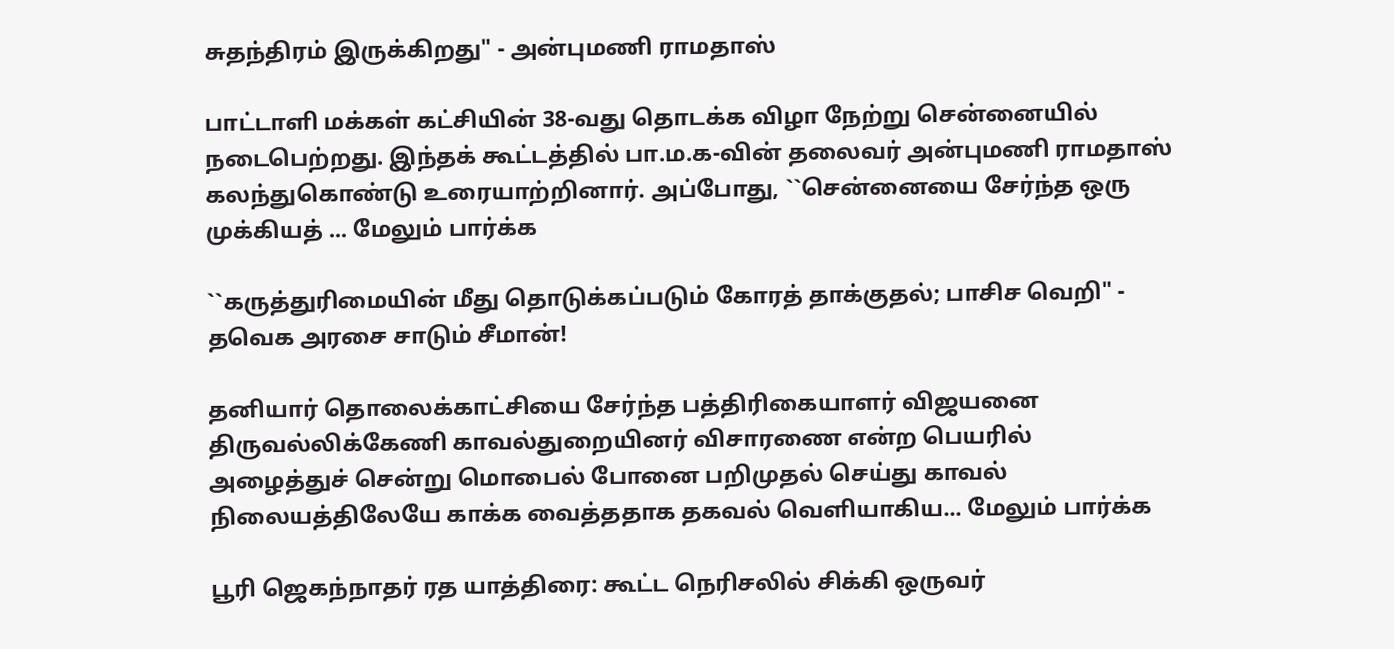சுதந்திரம் இருக்கிறது" - அன்புமணி ராமதாஸ்

பாட்டாளி மக்கள் கட்சியின் 38-வது தொடக்க விழா நேற்று சென்னையில் நடைபெற்றது. இந்தக் கூட்டத்தில் பா.ம.க-வின் தலைவர் அன்புமணி ராமதாஸ் கலந்துகொண்டு உரையாற்றினார். அப்போது, ``சென்னையை சேர்ந்த ஒரு முக்கியத் ... மேலும் பார்க்க

``கருத்துரிமையின் மீது தொடுக்கப்படும் கோரத் தாக்குதல்; பாசிச வெறி" - தவெக அரசை சாடும் சீமான்!

தனியார் தொலைக்காட்சியை சேர்ந்த பத்திரிகையாளர் விஜயனை திருவல்லிக்கேணி காவல்துறையினர் விசாரணை என்ற பெயரில் அழைத்துச் சென்று மொபைல் போனை பறிமுதல் செய்து காவல் நிலையத்திலேயே காக்க வைத்ததாக தகவல் வெளியாகிய... மேலும் பார்க்க

பூரி ஜெகந்நாதர் ரத யாத்திரை: கூட்ட நெரிசலில் சிக்கி ஒருவர்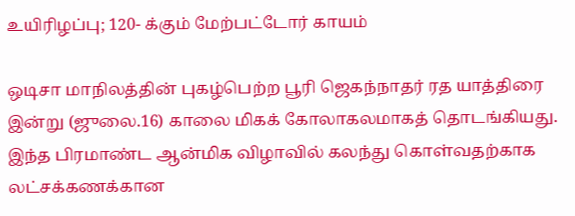உயிரிழப்பு; 120- க்கும் மேற்பட்டோர் காயம்

ஒடிசா மாநிலத்தின் புகழ்பெற்ற பூரி ஜெகந்நாதர் ரத யாத்திரை இன்று (ஜுலை.16) காலை மிகக் கோலாகலமாகத் தொடங்கியது. இந்த பிரமாண்ட ஆன்மிக விழாவில் கலந்து கொள்வதற்காக லட்சக்கணக்கான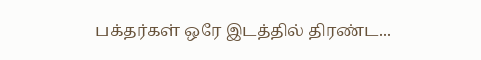பக்தர்கள் ஒரே இடத்தில் திரண்ட...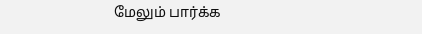மேலும் பார்க்க